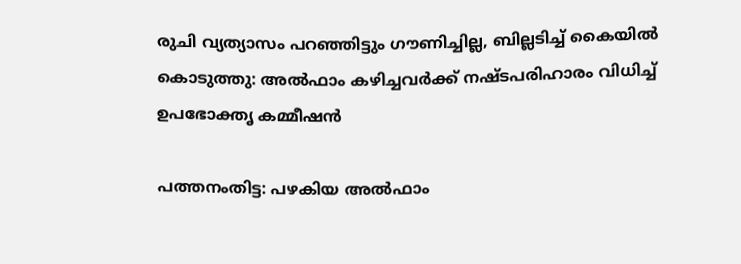രുചി വ്യത്യാസം പറഞ്ഞിട്ടും ഗൗണിച്ചില്ല, ബില്ലടിച്ച് കൈയിൽ കൊടുത്തു: അൽഫാം കഴിച്ചവർക്ക് നഷ്ടപരിഹാരം വിധിച്ച് ഉപഭോക്തൃ കമ്മീഷൻ

പത്തനംതിട്ട: പഴകിയ അൽഫാം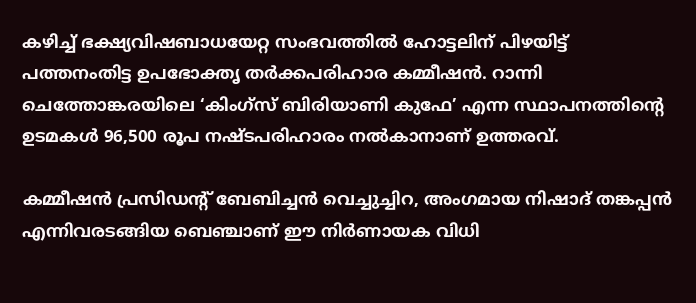കഴിച്ച് ഭക്ഷ്യവിഷബാധയേറ്റ സംഭവത്തിൽ ഹോട്ടലിന് പിഴയിട്ട് പത്തനംതിട്ട ഉപഭോക്തൃ തർക്കപരിഹാര കമ്മീഷൻ. റാന്നി ചെത്തോങ്കരയിലെ ‘കിംഗ്സ് ബിരിയാണി കുഫേ’ എന്ന സ്ഥാപനത്തിന്‍റെ ഉടമകൾ 96,500 രൂപ നഷ്ടപരിഹാരം നൽകാനാണ് ഉത്തരവ്.

കമ്മീഷൻ പ്രസിഡന്‍റ് ബേബിച്ചൻ വെച്ചുച്ചിറ, അംഗമായ നിഷാദ് തങ്കപ്പൻ എന്നിവരടങ്ങിയ ബെഞ്ചാണ് ഈ നിർണായക വിധി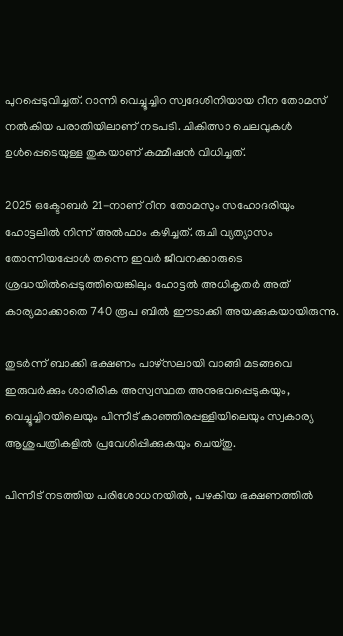പുറപ്പെടുവിച്ചത്. റാന്നി വെച്ചൂച്ചിറ സ്വദേശിനിയായ റീന തോമസ് നൽകിയ പരാതിയിലാണ് നടപടി. ചികിത്സാ ചെലവുകൾ ഉൾപ്പെടെയുള്ള തുകയാണ് കമ്മീഷൻ വിധിച്ചത്.

2025 ഒക്ടോബർ 21-നാണ് റീന തോമസും സഹോദരിയും ഹോട്ടലിൽ നിന്ന് അൽഫാം കഴിച്ചത്. രുചി വ്യത്യാസം തോന്നിയപ്പോൾ തന്നെ ഇവർ ജീവനക്കാരുടെ ശ്രദ്ധയിൽപ്പെടുത്തിയെങ്കിലും ഹോട്ടൽ അധികൃതർ അത് കാര്യമാക്കാതെ 740 രൂപ ബിൽ ഈടാക്കി അയക്കുകയായിരുന്നു.

തുടർന്ന് ബാക്കി ഭക്ഷണം പാഴ്സലായി വാങ്ങി മടങ്ങവെ ഇരുവർക്കും ശാരീരിക അസ്വസ്ഥത അനുഭവപ്പെടുകയും, വെച്ചൂച്ചിറയിലെയും പിന്നീട് കാഞ്ഞിരപ്പള്ളിയിലെയും സ്വകാര്യ ആശുപത്രികളിൽ പ്രവേശിപ്പിക്കുകയും ചെയ്തു.

പിന്നീട് നടത്തിയ പരിശോധനയിൽ, പഴകിയ ഭക്ഷണത്തിൽ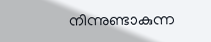നിന്നുണ്ടാകുന്ന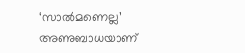‘സാൽമണെല്ല’ അണുബാധയാണ്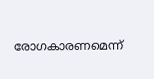രോഗകാരണമെന്ന്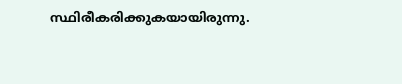സ്ഥിരീകരിക്കുകയായിരുന്നു.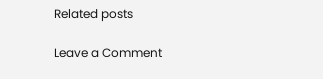Related posts

Leave a Comment